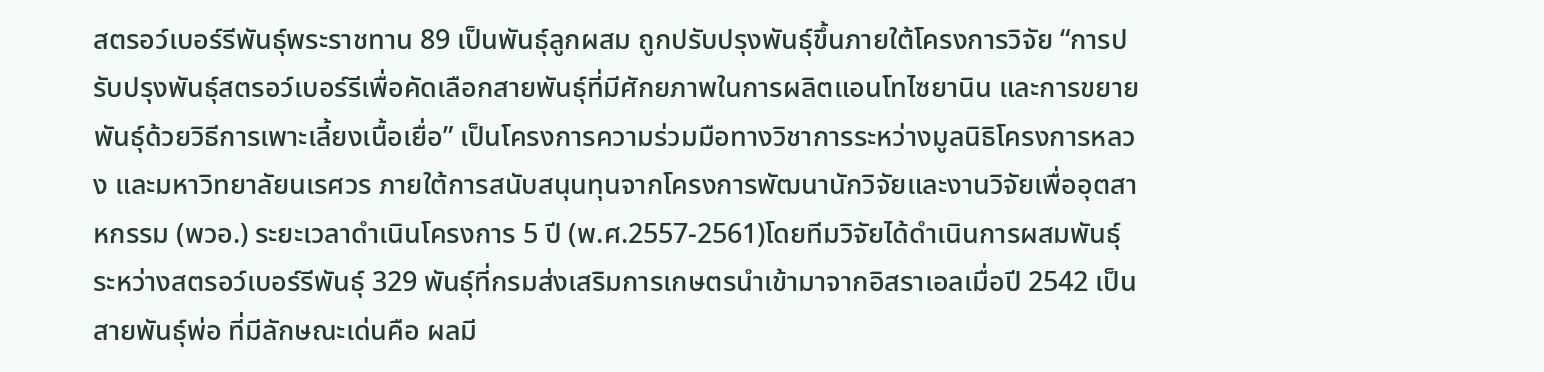สตรอว์เบอร์รีพันธุ์พระราชทาน 89 เป็นพันธุ์ลูกผสม ถูกปรับปรุงพันธุ์ขึ้นภายใต้โครงการวิจัย “การปรับปรุงพันธุ์สตรอว์เบอร์รีเพื่อคัดเลือกสายพันธุ์ที่มีศักยภาพในการผลิตแอนโทไซยานิน และการขยายพันธุ์ด้วยวิธีการเพาะเลี้ยงเนื้อเยื่อ” เป็นโครงการความร่วมมือทางวิชาการระหว่างมูลนิธิโครงการหลวง และมหาวิทยาลัยนเรศวร ภายใต้การสนับสนุนทุนจากโครงการพัฒนานักวิจัยและงานวิจัยเพื่ออุตสาหกรรม (พวอ.) ระยะเวลาดำเนินโครงการ 5 ปี (พ.ศ.2557-2561)โดยทีมวิจัยได้ดำเนินการผสมพันธุ์ระหว่างสตรอว์เบอร์รีพันธุ์ 329 พันธุ์ที่กรมส่งเสริมการเกษตรนำเข้ามาจากอิสราเอลเมื่อปี 2542 เป็นสายพันธุ์พ่อ ที่มีลักษณะเด่นคือ ผลมี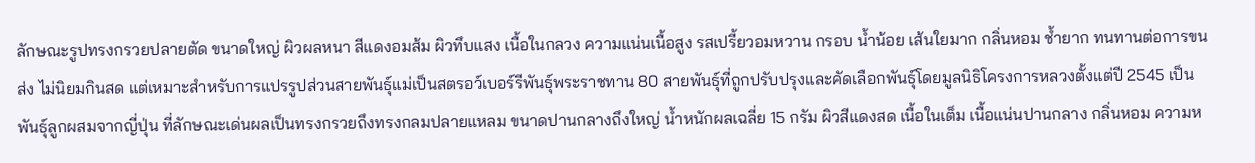ลักษณะรูปทรงกรวยปลายตัด ขนาดใหญ่ ผิวผลหนา สีแดงอมส้ม ผิวทึบแสง เนื้อในกลวง ความแน่นเนื้อสูง รสเปรี้ยวอมหวาน กรอบ น้ำน้อย เส้นใยมาก กลิ่นหอม ช้ำยาก ทนทานต่อการขนส่ง ไม่นิยมกินสด แต่เหมาะสำหรับการแปรรูปส่วนสายพันธุ์แม่เป็นสตรอว์เบอร์รีพันธุ์พระราชทาน 80 สายพันธุ์ที่ถูกปรับปรุงและคัดเลือกพันธุ์โดยมูลนิธิโครงการหลวงตั้งแต่ปี 2545 เป็นพันธุ์ลูกผสมจากญี่ปุ่น ที่ลักษณะเด่นผลเป็นทรงกรวยถึงทรงกลมปลายแหลม ขนาดปานกลางถึงใหญ่ น้ำหนักผลเฉลี่ย 15 กรัม ผิวสีแดงสด เนื้อในเต็ม เนื้อแน่นปานกลาง กลิ่นหอม ความห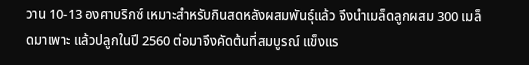วาน 10-13 องศาบริกซ์ เหมาะสำหรับกินสดหลังผสมพันธุ์แล้ว จึงนำเมล็ดลูกผสม 300 เมล็ดมาเพาะ แล้วปลูกในปี 2560 ต่อมาจึงคัดต้นที่สมบูรณ์ แข็งแร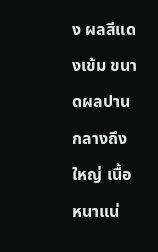ง ผลสีแดงเข้ม ขนาดผลปานกลางถึงใหญ่ เนื้อหนาแน่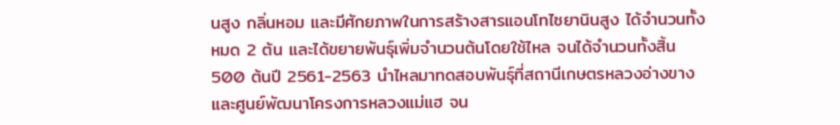นสูง กลิ่นหอม และมีศักยภาพในการสร้างสารแอนโทไซยานินสูง ได้จำนวนทั้งหมด 2 ต้น และได้ขยายพันธุ์เพิ่มจำนวนต้นโดยใช้ไหล จนได้จำนวนทั้งสิ้น 500 ต้นปี 2561-2563 นำไหลมาทดสอบพันธุ์ที่สถานีเกษตรหลวงอ่างขาง และศูนย์พัฒนาโครงการหลวงแม่แฮ จน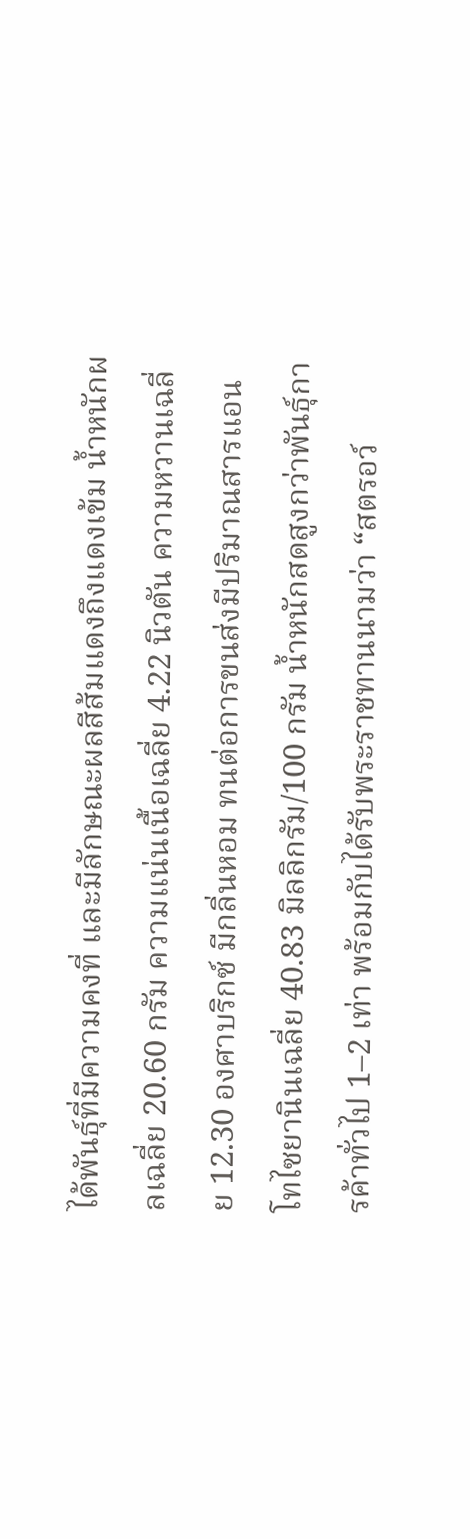ได้พันธุ์ที่มีความคงที่ และมีลักษณะผลสีส้มแดงถึงแดงเข้ม น้ำหนักผลเฉลี่ย 20.60 กรัม ความแน่นเนื้อเฉลี่ย 4.22 นิวตัน ความหวานเฉลี่ย 12.30 องศาบริกซ์ มีกลิ่นหอม ทนต่อการขนส่งมีปริมาณสารแอนโทไซยานินเฉลี่ย 40.83 มิลลิกรัม/100 กรัม น้ำหนักสดสูงกว่าพันธุ์การค้าทั่วไป 1–2 เท่า พร้อมกับได้รับพระราชทานนามว่า “สตรอว์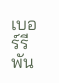เบอร์รีพัน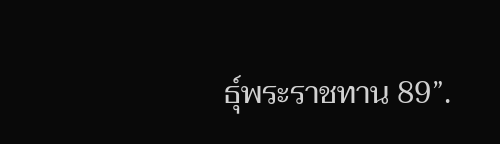ธุ์พระราชทาน 89”.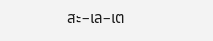สะ–เล–เต